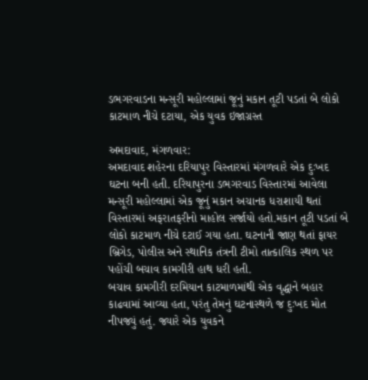ડભગરવાડના મન્સૂરી મહોલ્લામાં જૂનું મકાન તૂટી પડતાં બે લોકો કાટમાળ નીચે દટાયા, એક યુવક ઇજાગ્રસ્ત

અમદાવાદ, મંગળવાર:
અમદાવાદ શહેરના દરિયાપુર વિસ્તારમાં મંગળવારે એક દુઃખદ ઘટના બની હતી. દરિયાપુરના ડભગરવાડ વિસ્તારમાં આવેલા મન્સૂરી મહોલ્લામાં એક જૂનું મકાન અચાનક ધરાશાયી થતાં વિસ્તારમાં અફરાતફરીનો માહોલ સર્જાયો હતો.મકાન તૂટી પડતાં બે લોકો કાટમાળ નીચે દટાઈ ગયા હતા. ઘટનાની જાણ થતાં ફાયર બ્રિગેડ, પોલીસ અને સ્થાનિક તંત્રની ટીમો તાત્કાલિક સ્થળ પર પહોંચી બચાવ કામગીરી હાથ ધરી હતી.
બચાવ કામગીરી દરમિયાન કાટમાળમાંથી એક વૃદ્ધાને બહાર કાઢવામાં આવ્યા હતા, પરંતુ તેમનું ઘટનાસ્થળે જ દુઃખદ મોત નીપજ્યું હતું. જ્યારે એક યુવકને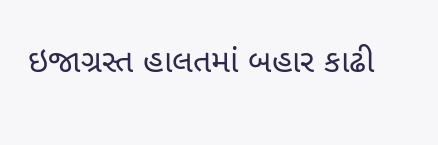ઇજાગ્રસ્ત હાલતમાં બહાર કાઢી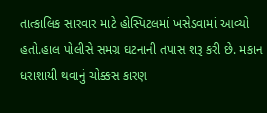તાત્કાલિક સારવાર માટે હોસ્પિટલમાં ખસેડવામાં આવ્યો હતો.હાલ પોલીસે સમગ્ર ઘટનાની તપાસ શરૂ કરી છે. મકાન ધરાશાયી થવાનું ચોક્કસ કારણ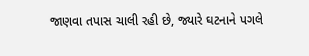જાણવા તપાસ ચાલી રહી છે, જ્યારે ઘટનાને પગલે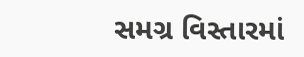સમગ્ર વિસ્તારમાં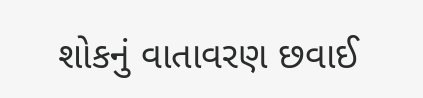શોકનું વાતાવરણ છવાઈ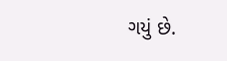ગયું છે.